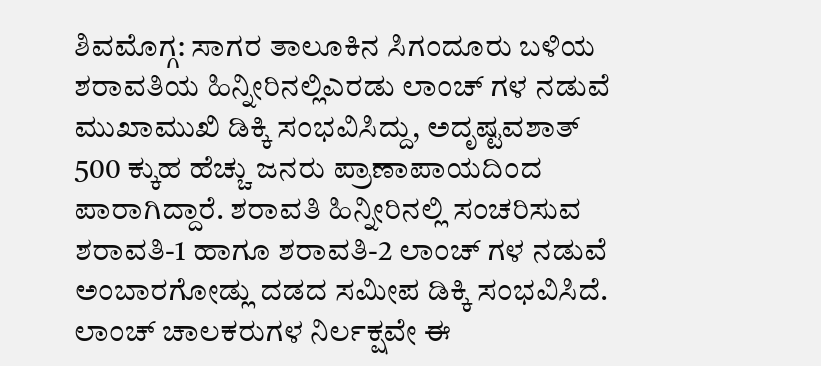ಶಿವಮೊಗ್ಗ: ಸಾಗರ ತಾಲೂಕಿನ ಸಿಗಂದೂರು ಬಳಿಯ ಶರಾವತಿಯ ಹಿನ್ನೀರಿನಲ್ಲಿಎರಡು ಲಾಂಚ್ ಗಳ ನಡುವೆ ಮುಖಾಮುಖಿ ಡಿಕ್ಕಿ ಸಂಭವಿಸಿದ್ದು, ಅದೃಷ್ಟವಶಾತ್ 500 ಕ್ಕುಹ ಹೆಚ್ಚು ಜನರು ಪ್ರಾಣಾಪಾಯದಿಂದ ಪಾರಾಗಿದ್ದಾರೆ. ಶರಾವತಿ ಹಿನ್ನೀರಿನಲ್ಲಿ ಸಂಚರಿಸುವ ಶರಾವತಿ-1 ಹಾಗೂ ಶರಾವತಿ-2 ಲಾಂಚ್ ಗಳ ನಡುವೆ ಅಂಬಾರಗೋಡ್ಲು ದಡದ ಸಮೀಪ ಡಿಕ್ಕಿ ಸಂಭವಿಸಿದೆ. ಲಾಂಚ್ ಚಾಲಕರುಗಳ ನಿರ್ಲಕ್ಷವೇ ಈ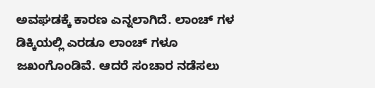ಅವಘಡಕ್ಕೆ ಕಾರಣ ಎನ್ನಲಾಗಿದೆ. ಲಾಂಚ್ ಗಳ ಡಿಕ್ಕಿಯಲ್ಲಿ ಎರಡೂ ಲಾಂಚ್ ಗಳೂ ಜಖಂಗೊಂಡಿವೆ. ಆದರೆ ಸಂಚಾರ ನಡೆಸಲು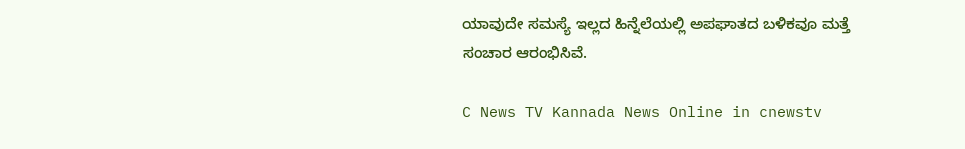ಯಾವುದೇ ಸಮಸ್ಯೆ ಇಲ್ಲದ ಹಿನ್ನೆಲೆಯಲ್ಲಿ ಅಪಘಾತದ ಬಳಿಕವೂ ಮತ್ತೆ ಸಂಚಾರ ಆರಂಭಿಸಿವೆ.

C News TV Kannada News Online in cnewstv